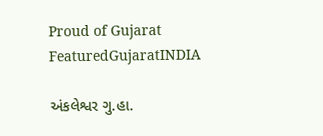Proud of Gujarat
FeaturedGujaratINDIA

અંકલેશ્વર ગુ.હા.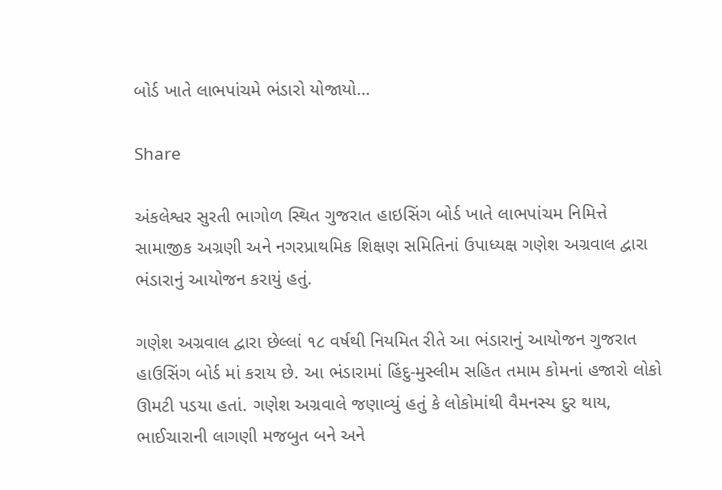બોર્ડ ખાતે લાભપાંચમે ભંડારો યોજાયો…

Share

અંકલેશ્વર સુરતી ભાગોળ સ્થિત ગુજરાત હાઇસિંગ બોર્ડ ખાતે લાભપાંચમ નિમિત્તે સામાજીક અગ્રણી અને નગરપ્રાથમિક શિક્ષણ સમિતિનાં ઉપાધ્યક્ષ ગણેશ અગ્રવાલ દ્વારા ભંડારાનું આયોજન કરાયું હતું.

ગણેશ અગ્રવાલ દ્વારા છેલ્લાં ૧૮ વર્ષથી નિયમિત રીતે આ ભંડારાનું આયોજન ગુજરાત હાઉસિંગ બોર્ડ માં કરાય છે. આ ભંડારામાં હિંદુ-મુસ્લીમ સહિત તમામ કોમનાં હજારો લોકો ઊમટી પડયા હતાં. ગણેશ અગ્રવાલે જણાવ્યું હતું કે લોકોમાંથી વૈમનસ્ય દુર થાય, ભાઈચારાની લાગણી મજબુત બને અને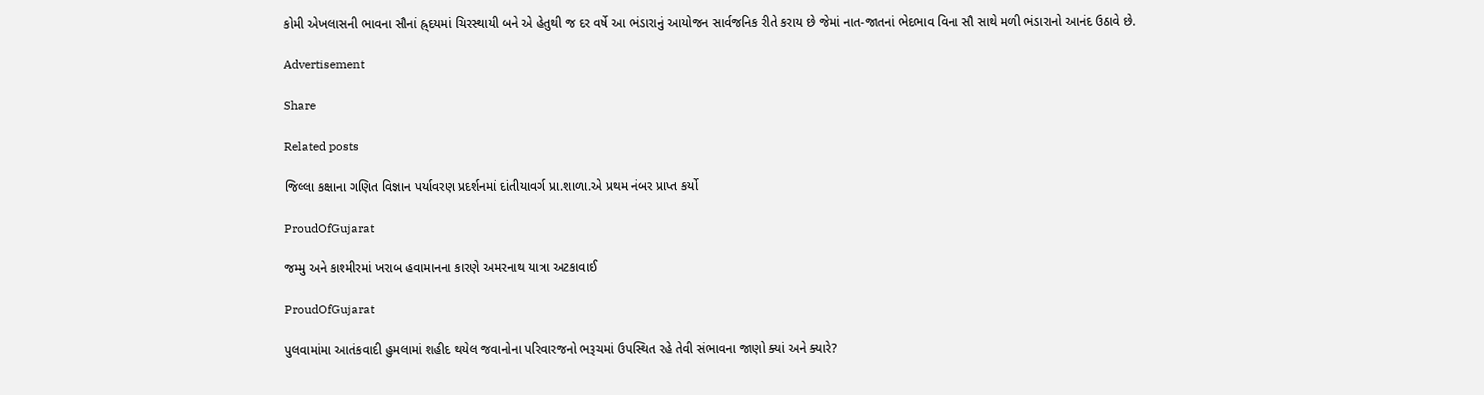કોમી એખલાસની ભાવના સૌનાં હ્ર્દયમાં ચિરસ્થાયી બને એ હેતુથી જ દર વર્ષે આ ભંડારાનું આયોજન સાર્વજનિક રીતે કરાય છે જેમાં નાત-જાતનાં ભેદભાવ વિના સૌ સાથે મળી ભંડારાનો આનંદ ઉઠાવે છે.

Advertisement

Share

Related posts

જિલ્લા કક્ષાના ગણિત વિજ્ઞાન પર્યાવરણ પ્રદર્શનમાં દાંતીયાવર્ગ પ્રા.શાળા.એ પ્રથમ નંબર પ્રાપ્ત કર્યો

ProudOfGujarat

જમ્મુ અને કાશ્મીરમાં ખરાબ હવામાનના કારણે અમરનાથ યાત્રા અટકાવાઈ

ProudOfGujarat

પુલવામાંમા આતંકવાદી હુમલામાં શહીદ થયેલ જવાનોના પરિવારજનો ભરૂચમાં ઉપસ્થિત રહે તેવી સંભાવના જાણો ક્યાં અને ક્યારે?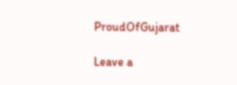ProudOfGujarat

Leave a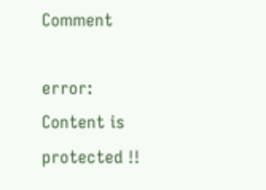Comment

error: Content is protected !!